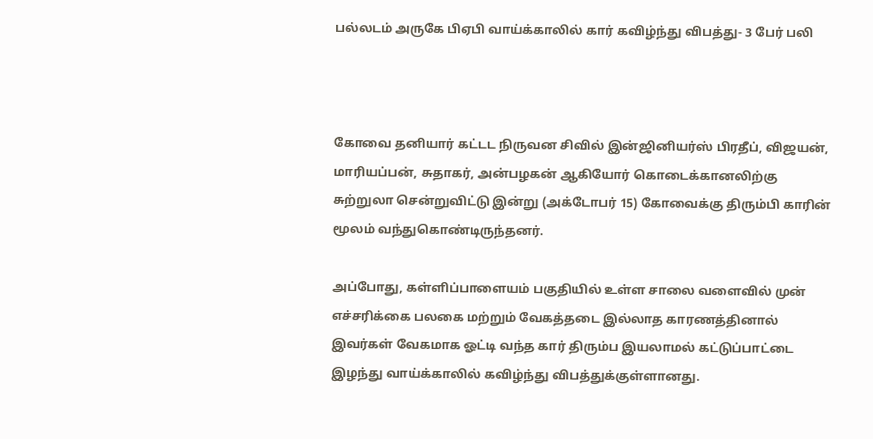பல்லடம் அருகே பிஏபி வாய்க்காலில் கார் கவிழ்ந்து விபத்து- 3 பேர் பலி



கோவை தனியார் கட்டட நிருவன சிவில் இன்ஜினியர்ஸ் பிரதீப், விஜயன், மாரியப்பன், சுதாகர், அன்பழகன் ஆகியோர் கொடைக்கானலிற்கு சுற்றுலா சென்றுவிட்டு இன்று (அக்டோபர் 15) கோவைக்கு திரும்பி காரின் மூலம் வந்துகொண்டிருந்தனர்.

அப்போது, கள்ளிப்பாளையம் பகுதியில் உள்ள சாலை வளைவில் முன் எச்சரிக்கை பலகை மற்றும் வேகத்தடை இல்லாத காரணத்தினால் இவர்கள் வேகமாக ஓட்டி வந்த கார் திரும்ப இயலாமல் கட்டுப்பாட்டை இழந்து வாய்க்காலில் கவிழ்ந்து விபத்துக்குள்ளானது.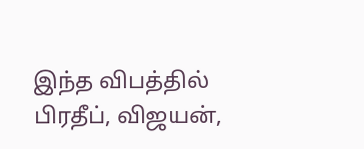இந்த விபத்தில் பிரதீப், விஜயன்,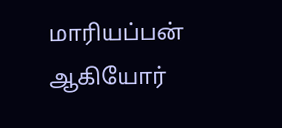மாரியப்பன் ஆகியோர்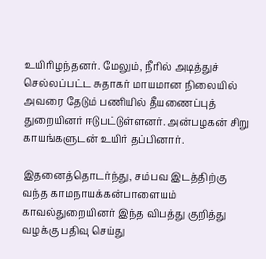உயிரிழந்தனர். மேலும், நீரில் அடித்துச் செல்லப்பட்ட சுதாகர் மாயமான நிலையில் அவரை தேடும் பணியில் தீயணைப்புத் துறையினர் ஈடுபட்டுள்ளனர். அன்பழகன் சிறு காயங்களுடன் உயிர் தப்பினார்.

இதனைத்தொடர்ந்து, சம்பவ இடத்திற்கு வந்த காமநாயக்கன்பாளையம் காவல்துறையினர் இந்த விபத்து குறித்து வழக்கு பதிவு செய்து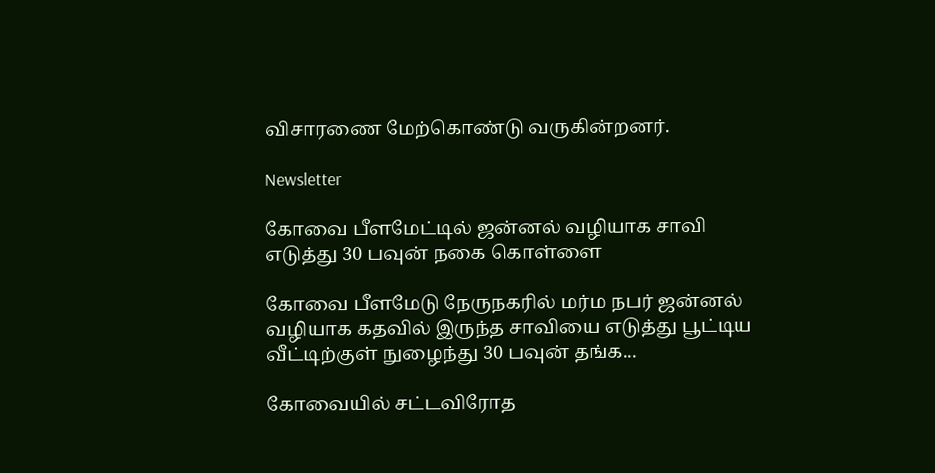விசாரணை மேற்கொண்டு வருகின்றனர்.

Newsletter

கோவை பீளமேட்டில் ஜன்னல் வழியாக சாவி எடுத்து 30 பவுன் நகை கொள்ளை

கோவை பீளமேடு நேருநகரில் மர்ம நபர் ஜன்னல் வழியாக கதவில் இருந்த சாவியை எடுத்து பூட்டிய வீட்டிற்குள் நுழைந்து 30 பவுன் தங்க...

கோவையில் சட்டவிரோத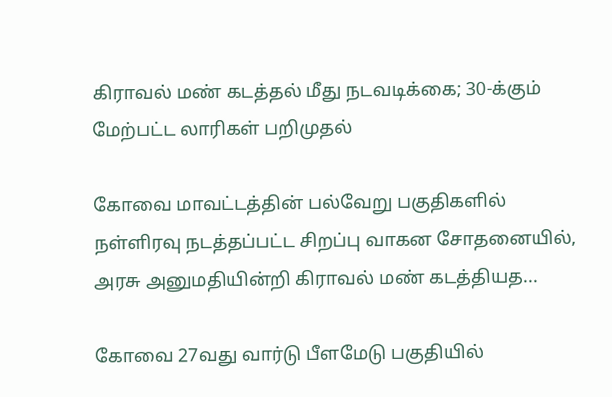கிராவல் மண் கடத்தல் மீது நடவடிக்கை; 30-க்கும் மேற்பட்ட லாரிகள் பறிமுதல்

கோவை மாவட்டத்தின் பல்வேறு பகுதிகளில் நள்ளிரவு நடத்தப்பட்ட சிறப்பு வாகன சோதனையில், அரசு அனுமதியின்றி கிராவல் மண் கடத்தியத...

கோவை 27வது வார்டு பீளமேடு பகுதியில்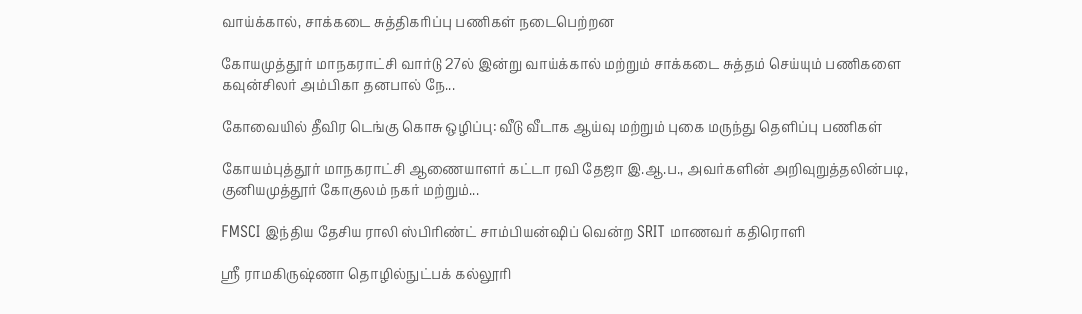வாய்க்கால், சாக்கடை சுத்திகரிப்பு பணிகள் நடைபெற்றன

கோயமுத்தூர் மாநகராட்சி வார்டு 27ல் இன்று வாய்க்கால் மற்றும் சாக்கடை சுத்தம் செய்யும் பணிகளை கவுன்சிலர் அம்பிகா தனபால் நே...

கோவையில் தீவிர டெங்கு கொசு ஒழிப்பு: வீடு வீடாக ஆய்வு மற்றும் புகை மருந்து தெளிப்பு பணிகள்

கோயம்புத்தூர் மாநகராட்சி ஆணையாளர் கட்டா ரவி தேஜா இ.ஆ.ப., அவர்களின் அறிவுறுத்தலின்படி, குனியமுத்தூர் கோகுலம் நகர் மற்றும்...

FMSCI இந்திய தேசிய ராலி ஸ்பிரிண்ட் சாம்பியன்ஷிப் வென்ற SRIT மாணவர் கதிரொளி

ஸ்ரீ ராமகிருஷ்ணா தொழில்நுட்பக் கல்லூரி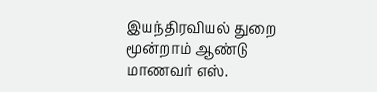இயந்திரவியல் துறை மூன்றாம் ஆண்டு மாணவர் எஸ்.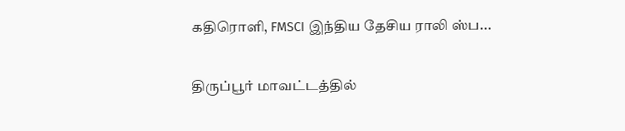கதிரொளி, FMSCI இந்திய தேசிய ராலி ஸ்ப...

திருப்பூர் மாவட்டத்தில்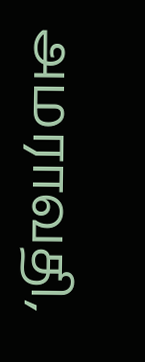அமராவதி,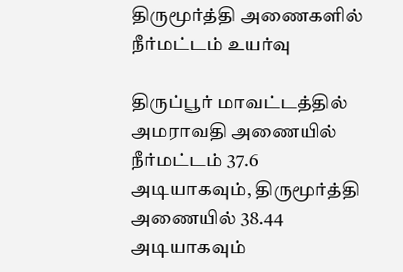திருமூர்த்தி அணைகளில் நீர்மட்டம் உயர்வு

திருப்பூர் மாவட்டத்தில் அமராவதி அணையில் நீர்மட்டம் 37.6 அடியாகவும், திருமூர்த்தி அணையில் 38.44 அடியாகவும்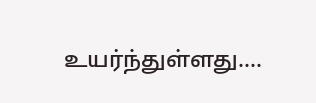உயர்ந்துள்ளது....